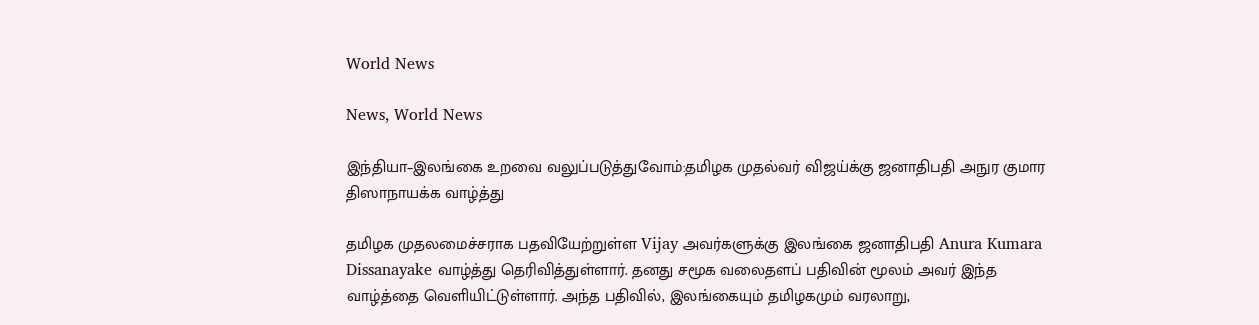World News

News, World News

இந்தியா–இலங்கை உறவை வலுப்படுத்துவோம்:தமிழக முதல்வர் விஜய்க்கு ஜனாதிபதி அநுர குமார திஸாநாயக்க வாழ்த்து

தமிழக முதலமைச்சராக பதவியேற்றுள்ள Vijay அவர்களுக்கு இலங்கை ஜனாதிபதி Anura Kumara Dissanayake வாழ்த்து தெரிவித்துள்ளார். தனது சமூக வலைதளப் பதிவின் மூலம் அவர் இந்த வாழ்த்தை வெளியிட்டுள்ளார். அந்த பதிவில், இலங்கையும் தமிழகமும் வரலாறு,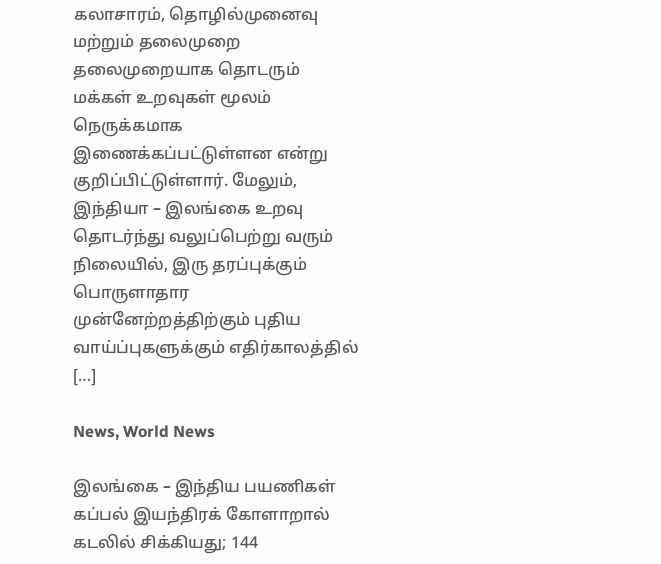கலாசாரம், தொழில்முனைவு மற்றும் தலைமுறை தலைமுறையாக தொடரும் மக்கள் உறவுகள் மூலம் நெருக்கமாக இணைக்கப்பட்டுள்ளன என்று குறிப்பிட்டுள்ளார். மேலும், இந்தியா – இலங்கை உறவு தொடர்ந்து வலுப்பெற்று வரும் நிலையில், இரு தரப்புக்கும் பொருளாதார முன்னேற்றத்திற்கும் புதிய வாய்ப்புகளுக்கும் எதிர்காலத்தில் […]

News, World News

இலங்கை – இந்திய பயணிகள் கப்பல் இயந்திரக் கோளாறால் கடலில் சிக்கியது; 144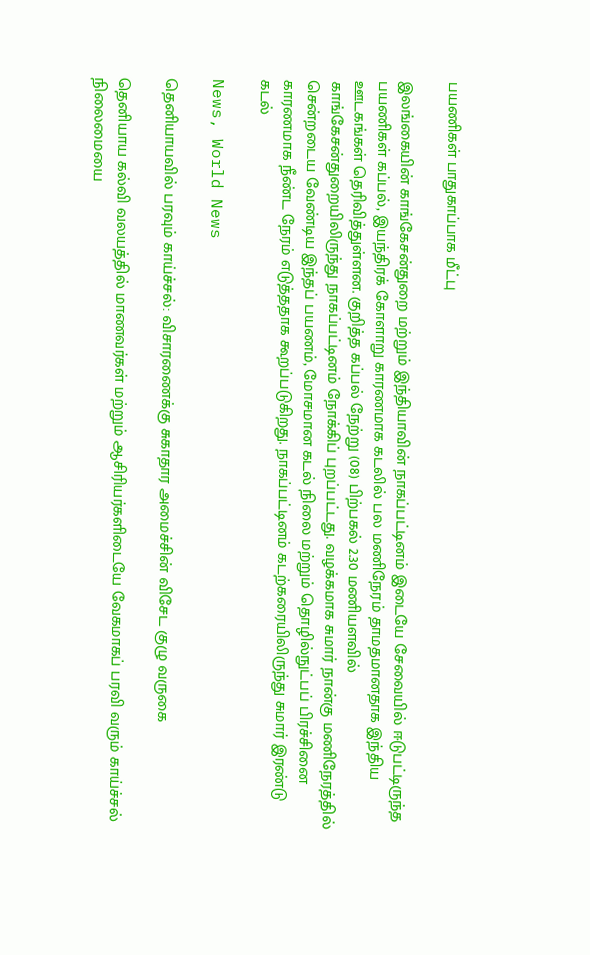பயணிகள் பாதுகாப்பாக மீட்பு

இலங்கையின் காங்கேசன்துறை மற்றும் இந்தியாவின் நாகப்பட்டினம் இடையே சேவையில் ஈடுபட்டிருந்த பயணிகள் கப்பல், இயந்திரக் கோளாறு காரணமாக கடலில் பல மணிநேரம் தாமதமானதாக இந்திய ஊடகங்கள் தெரிவித்துள்ளன. குறித்த கப்பல் நேற்று (08) பிற்பகல் 2.30 மணியளவில் காங்கேசன்துறையிலிருந்து நாகப்பட்டினம் நோக்கிப் புறப்பட்டது. வழக்கமாக சுமார் நான்கு மணிநேரத்தில் சென்றடைய வேண்டிய இந்தப் பயணம், மோசமான கடல் நிலை மற்றும் தொழில்நுட்பப் பிரச்சினை காரணமாக நீண்ட நேரம் எடுத்ததாக கூறப்படுகிறது. நாகப்பட்டினம் கடற்கரையிலிருந்து சுமார் இரண்டு கடல்

News, World News

தெனியாயவில் பரவும் காய்ச்சல்: விசாரணைக்கு சுகாதார அமைச்சின் விசேட குழு வருகை

தெனியாய கல்வி வலயத்தில் மாணவர்கள் மற்றும் ஆசிரியர்களிடையே வேகமாகப் பரவி வரும் காய்ச்சல் நிலைமையை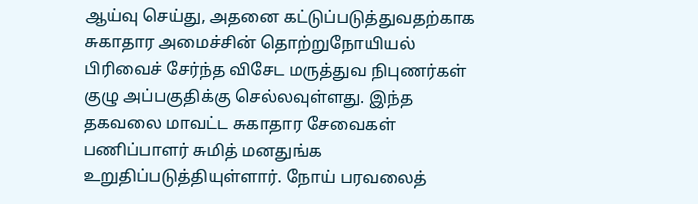ஆய்வு செய்து, அதனை கட்டுப்படுத்துவதற்காக சுகாதார அமைச்சின் தொற்றுநோயியல் பிரிவைச் சேர்ந்த விசேட மருத்துவ நிபுணர்கள் குழு அப்பகுதிக்கு செல்லவுள்ளது. இந்த தகவலை மாவட்ட சுகாதார சேவைகள் பணிப்பாளர் சுமித் மனதுங்க உறுதிப்படுத்தியுள்ளார். நோய் பரவலைத்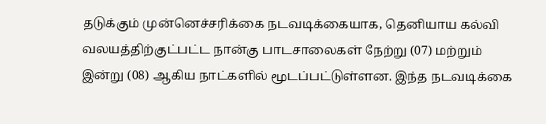தடுக்கும் முன்னெச்சரிக்கை நடவடிக்கையாக, தெனியாய கல்வி வலயத்திற்குட்பட்ட நான்கு பாடசாலைகள் நேற்று (07) மற்றும் இன்று (08) ஆகிய நாட்களில் மூடப்பட்டுள்ளன. இந்த நடவடிக்கை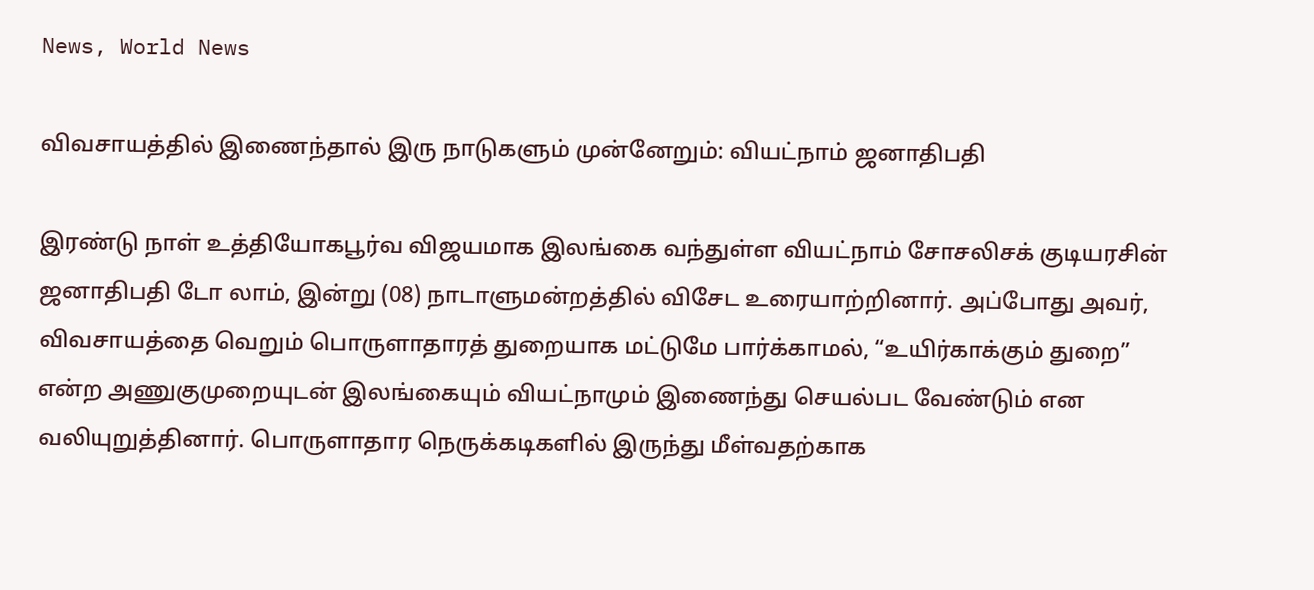News, World News

விவசாயத்தில் இணைந்தால் இரு நாடுகளும் முன்னேறும்: வியட்நாம் ஜனாதிபதி

இரண்டு நாள் உத்தியோகபூர்வ விஜயமாக இலங்கை வந்துள்ள வியட்நாம் சோசலிசக் குடியரசின் ஜனாதிபதி டோ லாம், இன்று (08) நாடாளுமன்றத்தில் விசேட உரையாற்றினார். அப்போது அவர், விவசாயத்தை வெறும் பொருளாதாரத் துறையாக மட்டுமே பார்க்காமல், “உயிர்காக்கும் துறை” என்ற அணுகுமுறையுடன் இலங்கையும் வியட்நாமும் இணைந்து செயல்பட வேண்டும் என வலியுறுத்தினார். பொருளாதார நெருக்கடிகளில் இருந்து மீள்வதற்காக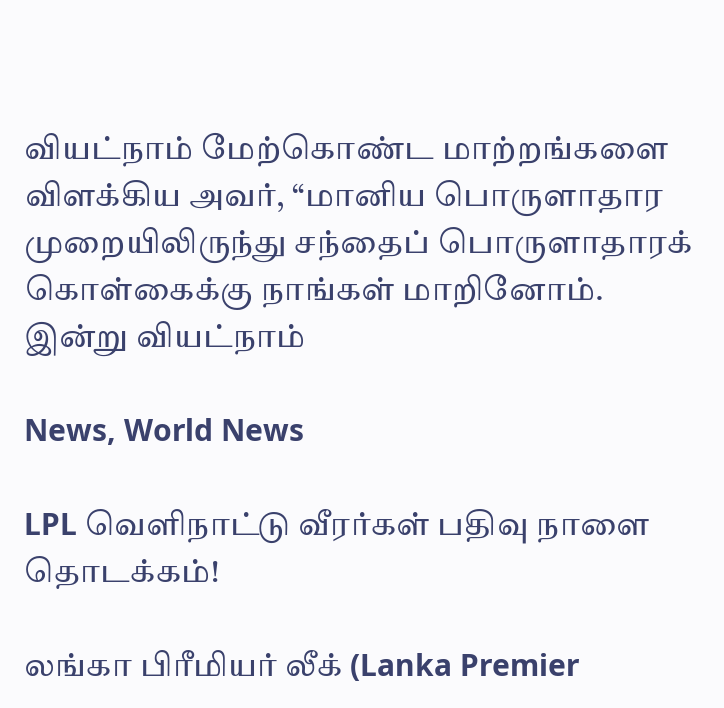வியட்நாம் மேற்கொண்ட மாற்றங்களை விளக்கிய அவர், “மானிய பொருளாதார முறையிலிருந்து சந்தைப் பொருளாதாரக் கொள்கைக்கு நாங்கள் மாறினோம். இன்று வியட்நாம்

News, World News

LPL வெளிநாட்டு வீரர்கள் பதிவு நாளை தொடக்கம்!

லங்கா பிரீமியர் லீக் (Lanka Premier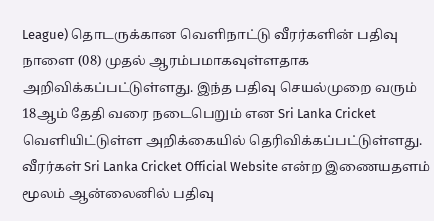League) தொடருக்கான வெளிநாட்டு வீரர்களின் பதிவு நாளை (08) முதல் ஆரம்பமாகவுள்ளதாக அறிவிக்கப்பட்டுள்ளது. இந்த பதிவு செயல்முறை வரும் 18ஆம் தேதி வரை நடைபெறும் என Sri Lanka Cricket வெளியிட்டுள்ள அறிக்கையில் தெரிவிக்கப்பட்டுள்ளது. வீரர்கள் Sri Lanka Cricket Official Website என்ற இணையதளம் மூலம் ஆன்லைனில் பதிவு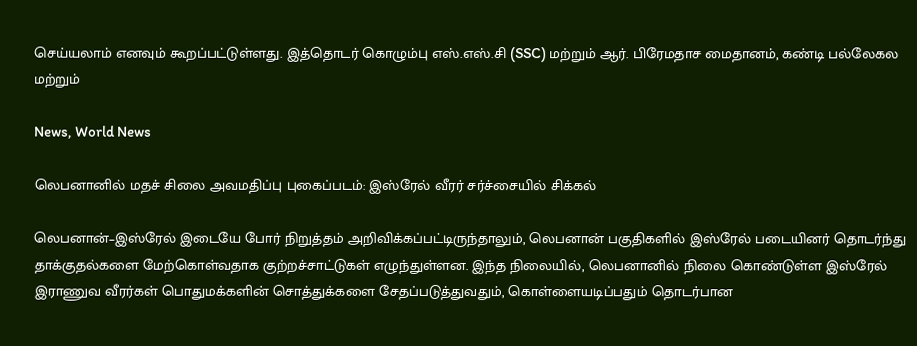செய்யலாம் எனவும் கூறப்பட்டுள்ளது. இத்தொடர் கொழும்பு எஸ்.எஸ்.சி (SSC) மற்றும் ஆர். பிரேமதாச மைதானம், கண்டி பல்லேகல மற்றும்

News, World News

லெபனானில் மதச் சிலை அவமதிப்பு புகைப்படம்: இஸ்ரேல் வீரர் சர்ச்சையில் சிக்கல்

லெபனான்–இஸ்ரேல் இடையே போர் நிறுத்தம் அறிவிக்கப்பட்டிருந்தாலும், லெபனான் பகுதிகளில் இஸ்ரேல் படையினர் தொடர்ந்து தாக்குதல்களை மேற்கொள்வதாக குற்றச்சாட்டுகள் எழுந்துள்ளன. இந்த நிலையில், லெபனானில் நிலை கொண்டுள்ள இஸ்ரேல் இராணுவ வீரர்கள் பொதுமக்களின் சொத்துக்களை சேதப்படுத்துவதும், கொள்ளையடிப்பதும் தொடர்பான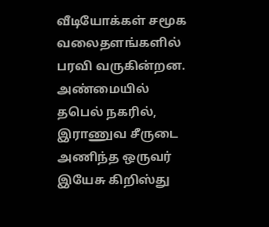வீடியோக்கள் சமூக வலைதளங்களில் பரவி வருகின்றன. அண்மையில் தபெல் நகரில், இராணுவ சீருடை அணிந்த ஒருவர் இயேசு கிறிஸ்து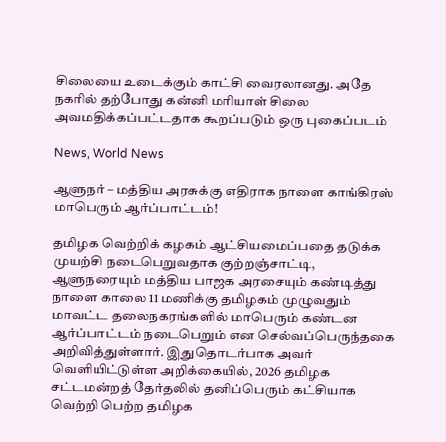சிலையை உடைக்கும் காட்சி வைரலானது. அதே நகரில் தற்போது கன்னி மரியாள் சிலை அவமதிக்கப்பட்டதாக கூறப்படும் ஒரு புகைப்படம்

News, World News

ஆளுநர் – மத்திய அரசுக்கு எதிராக நாளை காங்கிரஸ் மாபெரும் ஆர்ப்பாட்டம்!

தமிழக வெற்றிக் கழகம் ஆட்சியமைப்பதை தடுக்க முயற்சி நடைபெறுவதாக குற்றஞ்சாட்டி, ஆளுநரையும் மத்திய பாஜக அரசையும் கண்டித்து நாளை காலை 11 மணிக்கு தமிழகம் முழுவதும் மாவட்ட தலைநகரங்களில் மாபெரும் கண்டன ஆர்ப்பாட்டம் நடைபெறும் என செல்வப்பெருந்தகை அறிவித்துள்ளார். இதுதொடர்பாக அவர் வெளியிட்டுள்ள அறிக்கையில், 2026 தமிழக சட்டமன்றத் தேர்தலில் தனிப்பெரும் கட்சியாக வெற்றி பெற்ற தமிழக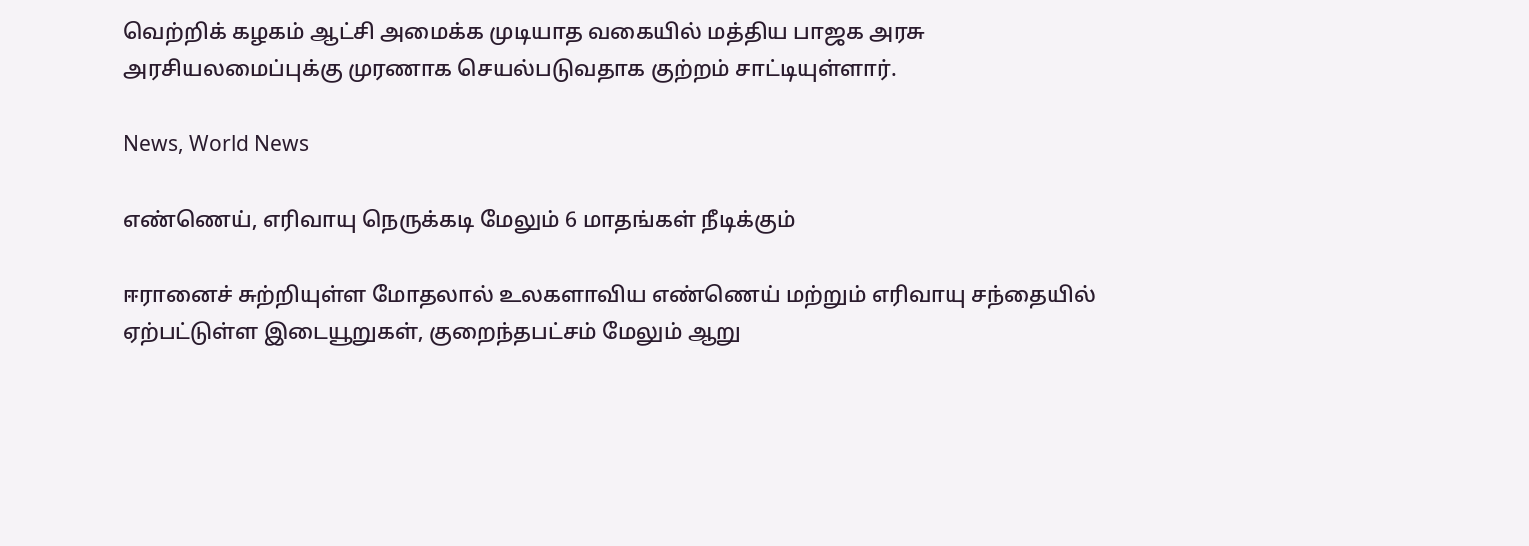வெற்றிக் கழகம் ஆட்சி அமைக்க முடியாத வகையில் மத்திய பாஜக அரசு அரசியலமைப்புக்கு முரணாக செயல்படுவதாக குற்றம் சாட்டியுள்ளார்.

News, World News

எண்ணெய், எரிவாயு நெருக்கடி மேலும் 6 மாதங்கள் நீடிக்கும்

ஈரானைச் சுற்றியுள்ள மோதலால் உலகளாவிய எண்ணெய் மற்றும் எரிவாயு சந்தையில் ஏற்பட்டுள்ள இடையூறுகள், குறைந்தபட்சம் மேலும் ஆறு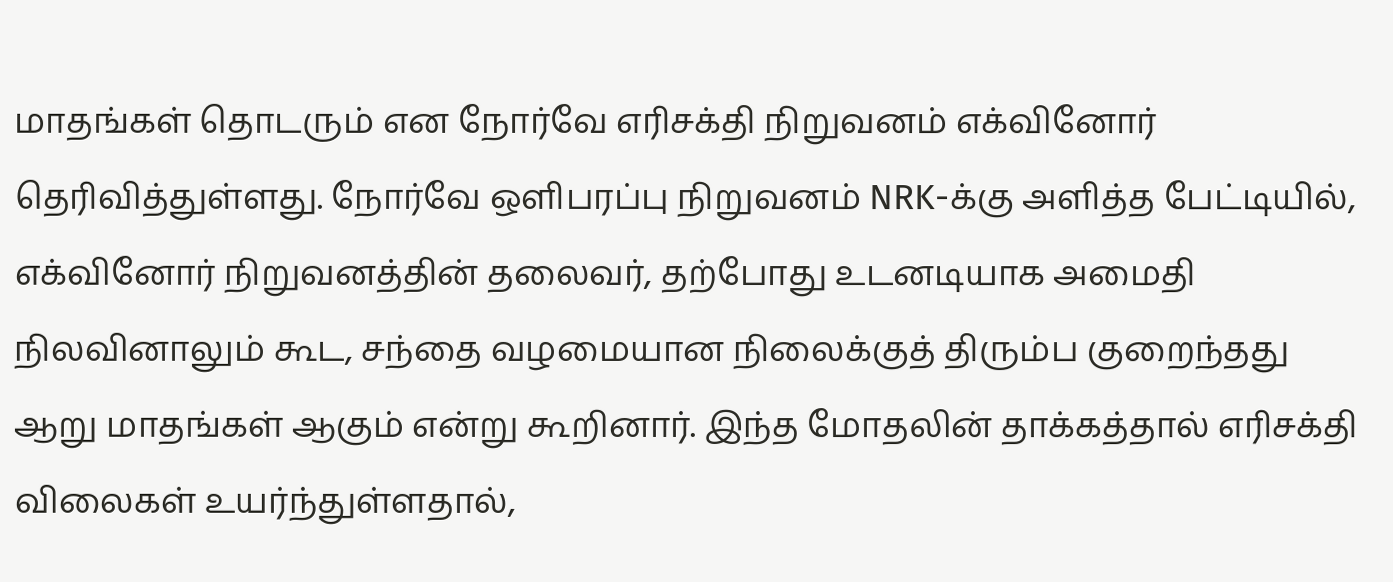மாதங்கள் தொடரும் என நோர்வே எரிசக்தி நிறுவனம் எக்வினோர் தெரிவித்துள்ளது. நோர்வே ஒளிபரப்பு நிறுவனம் NRK-க்கு அளித்த பேட்டியில், எக்வினோர் நிறுவனத்தின் தலைவர், தற்போது உடனடியாக அமைதி நிலவினாலும் கூட, சந்தை வழமையான நிலைக்குத் திரும்ப குறைந்தது ஆறு மாதங்கள் ஆகும் என்று கூறினார். இந்த மோதலின் தாக்கத்தால் எரிசக்தி விலைகள் உயர்ந்துள்ளதால்,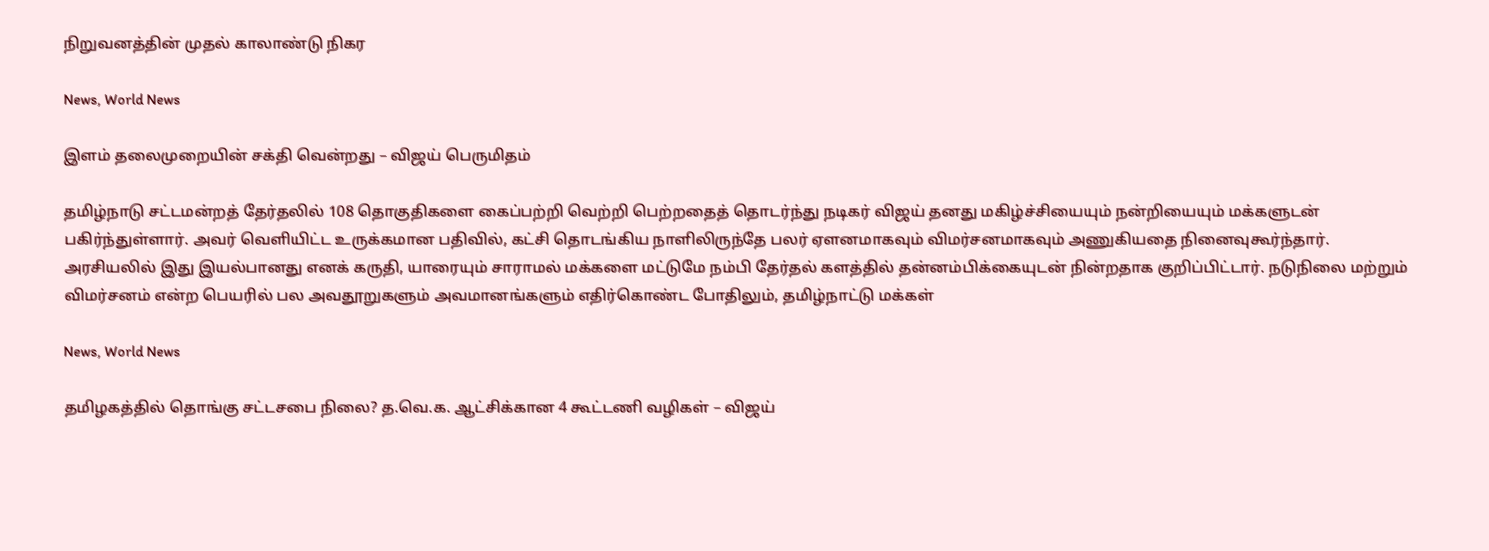நிறுவனத்தின் முதல் காலாண்டு நிகர

News, World News

இளம் தலைமுறையின் சக்தி வென்றது – விஜய் பெருமிதம்

தமிழ்நாடு சட்டமன்றத் தேர்தலில் 108 தொகுதிகளை கைப்பற்றி வெற்றி பெற்றதைத் தொடர்ந்து நடிகர் விஜய் தனது மகிழ்ச்சியையும் நன்றியையும் மக்களுடன் பகிர்ந்துள்ளார். அவர் வெளியிட்ட உருக்கமான பதிவில், கட்சி தொடங்கிய நாளிலிருந்தே பலர் ஏளனமாகவும் விமர்சனமாகவும் அணுகியதை நினைவுகூர்ந்தார். அரசியலில் இது இயல்பானது எனக் கருதி, யாரையும் சாராமல் மக்களை மட்டுமே நம்பி தேர்தல் களத்தில் தன்னம்பிக்கையுடன் நின்றதாக குறிப்பிட்டார். நடுநிலை மற்றும் விமர்சனம் என்ற பெயரில் பல அவதூறுகளும் அவமானங்களும் எதிர்கொண்ட போதிலும், தமிழ்நாட்டு மக்கள்

News, World News

தமிழகத்தில் தொங்கு சட்டசபை நிலை? த.வெ.க. ஆட்சிக்கான 4 கூட்டணி வழிகள் – விஜய்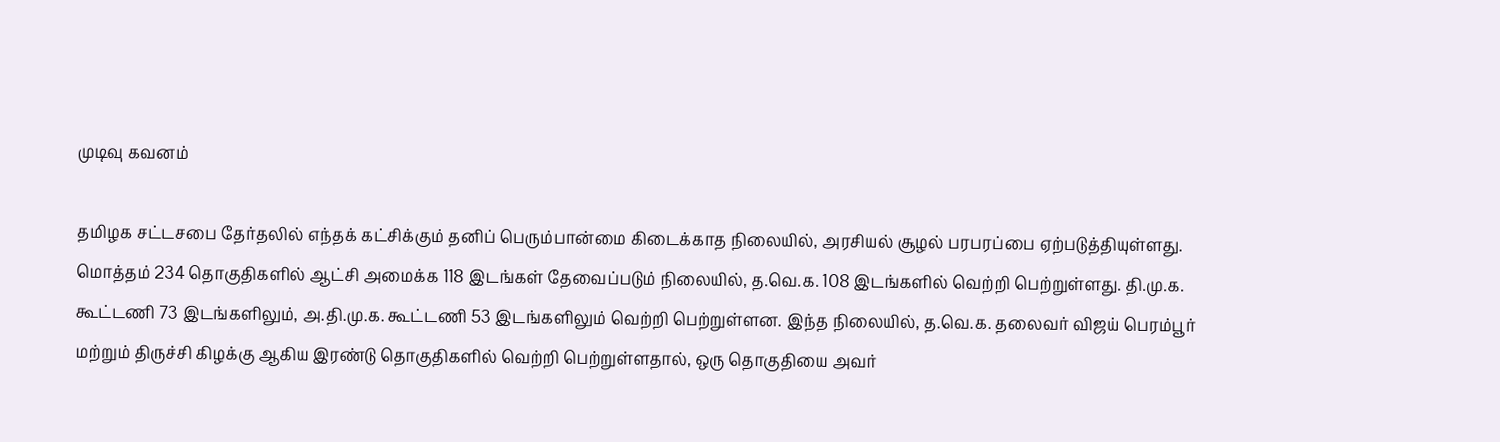முடிவு கவனம்

தமிழக சட்டசபை தேர்தலில் எந்தக் கட்சிக்கும் தனிப் பெரும்பான்மை கிடைக்காத நிலையில், அரசியல் சூழல் பரபரப்பை ஏற்படுத்தியுள்ளது. மொத்தம் 234 தொகுதிகளில் ஆட்சி அமைக்க 118 இடங்கள் தேவைப்படும் நிலையில், த.வெ.க. 108 இடங்களில் வெற்றி பெற்றுள்ளது. தி.மு.க. கூட்டணி 73 இடங்களிலும், அ.தி.மு.க. கூட்டணி 53 இடங்களிலும் வெற்றி பெற்றுள்ளன. இந்த நிலையில், த.வெ.க. தலைவர் விஜய் பெரம்பூர் மற்றும் திருச்சி கிழக்கு ஆகிய இரண்டு தொகுதிகளில் வெற்றி பெற்றுள்ளதால், ஒரு தொகுதியை அவர்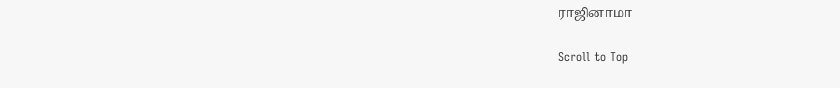ராஜினாமா

Scroll to Top